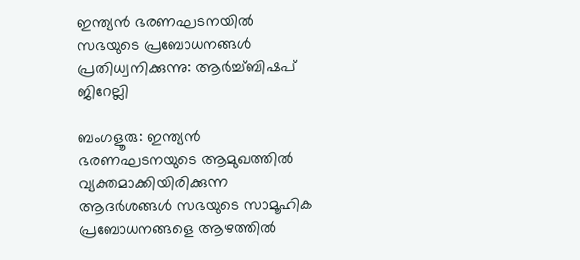ഇന്ത്യൻ ഭരണഘടനയിൽ സഭയുടെ പ്രബോധനങ്ങൾ പ്രതിധ്വനിക്കുന്നു: ആർച്ച്ബിഷപ് ജിറേല്ലി

ബംഗളൂരു: ഇന്ത്യൻ ഭരണഘടനയുടെ ആമുഖത്തിൽ വ്യക്തമാക്കിയിരിക്കുന്ന ആദർശങ്ങൾ സഭയുടെ സാമൂഹിക പ്രബോധനങ്ങളെ ആഴത്തിൽ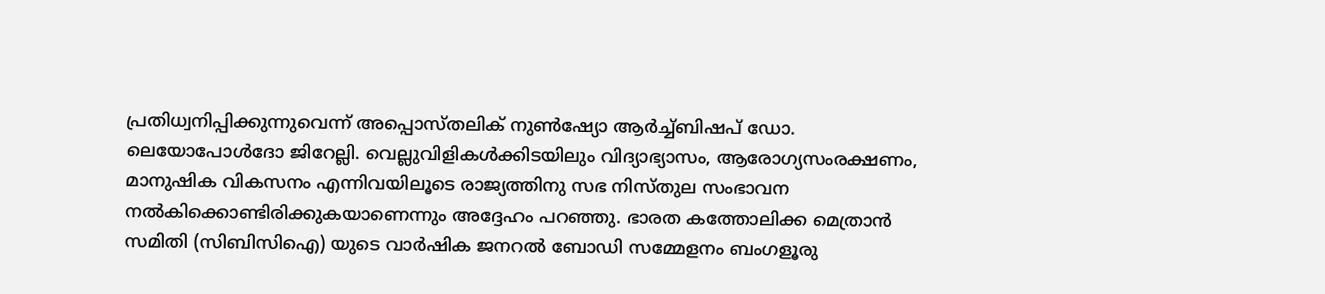പ്രതിധ്വനിപ്പിക്കുന്നുവെന്ന് അപ്പൊസ്തലിക് നുണ്‍ഷ്യോ ആർച്ച്ബിഷപ് ഡോ. ലെയോപോൾദോ ജിറേല്ലി. വെല്ലുവിളികൾക്കിടയിലും വിദ്യാഭ്യാസം, ആരോഗ്യസംരക്ഷണം, മാനുഷിക വികസനം എന്നിവയിലൂടെ രാജ്യത്തിനു സഭ നിസ്തുല സംഭാവന നൽകിക്കൊണ്ടിരിക്കുകയാണെന്നും അദ്ദേഹം പറഞ്ഞു. ഭാരത കത്തോലിക്ക മെത്രാൻ സമിതി (സിബിസിഐ) യുടെ വാർഷിക ജനറൽ ബോഡി സമ്മേളനം ബംഗളൂരു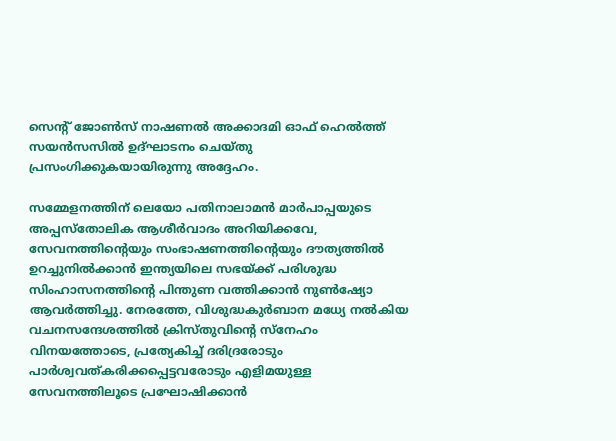സെന്‍റ് ജോൺസ് നാഷണൽ അക്കാദമി ഓഫ് ഹെൽ‌ത്ത് സയൻസസിൽ ഉദ്ഘാടനം ചെയ്തു പ്രസംഗിക്കുകയായിരുന്നു അദ്ദേഹം.

സമ്മേളനത്തിന് ലെയോ പതിനാലാമൻ മാർപാപ്പയുടെ അപ്പസ്തോലിക ആശീർവാദം അറിയിക്കവേ, സേവനത്തിന്‍റെയും സംഭാഷണത്തിന്‍റെയും ദൗത്യത്തിൽ ഉറച്ചുനിൽക്കാൻ ഇന്ത്യയിലെ സഭയ്ക്ക് പരിശുദ്ധ സിംഹാസനത്തിന്‍റെ പിന്തുണ വത്തിക്കാൻ നുൺഷ്യോ ആവർത്തിച്ചു. നേരത്തേ, വിശുദ്ധകുർബാന മധ്യേ നൽകിയ വചനസന്ദേശത്തിൽ ക്രിസ്തുവിന്‍റെ സ്നേഹം വിനയത്തോടെ, പ്രത്യേകിച്ച് ദരിദ്രരോടും പാർശ്വവത്കരിക്കപ്പെട്ടവരോടും എളിമയുള്ള സേവനത്തിലൂടെ പ്രഘോഷിക്കാൻ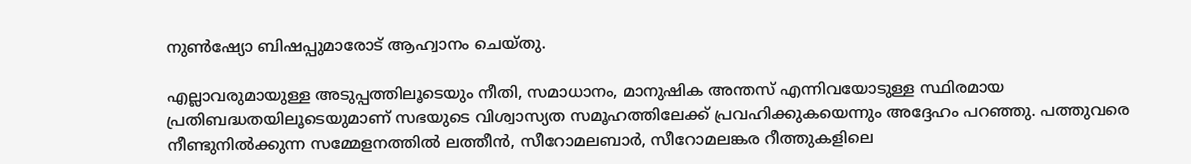നുൺഷ്യോ ബിഷപ്പുമാരോട് ആഹ്വാനം ചെയ്തു.

എല്ലാവരുമായുള്ള അടുപ്പത്തിലൂടെയും നീതി, സമാധാനം, മാനുഷിക അന്തസ് എന്നിവയോടുള്ള സ്ഥിരമായ പ്രതിബദ്ധതയിലൂടെയുമാണ് സഭയുടെ വിശ്വാസ്യത സമൂഹത്തിലേക്ക് പ്രവഹിക്കുകയെന്നും അദ്ദേഹം പറഞ്ഞു. പത്തുവരെ നീണ്ടുനിൽക്കുന്ന സമ്മേളനത്തിൽ ലത്തീൻ, സീറോമലബാർ, സീറോമലങ്കര റീത്തുകളിലെ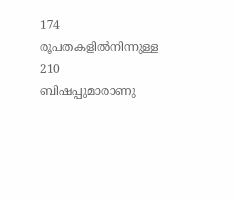174 രൂപതകളിൽനിന്നുള്ള 210 ബിഷപ്പുമാരാണു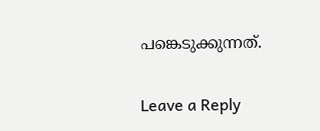പങ്കെടുക്കുന്നത്.

Leave a Reply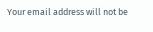Your email address will not be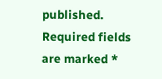published. Required fields are marked *